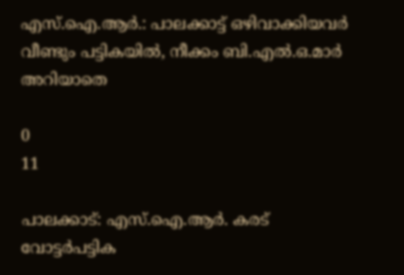എസ്.ഐ.ആർ.: പാലക്കാട്ട് ഒഴിവാക്കിയവർ വീണ്ടും പട്ടികയിൽ, നീക്കം ബി.എൽ.ഒ.മാർ അറിയാതെ

0
11

പാലക്കാട്: എസ്.ഐ.ആർ. കരട് വോട്ടർപട്ടിക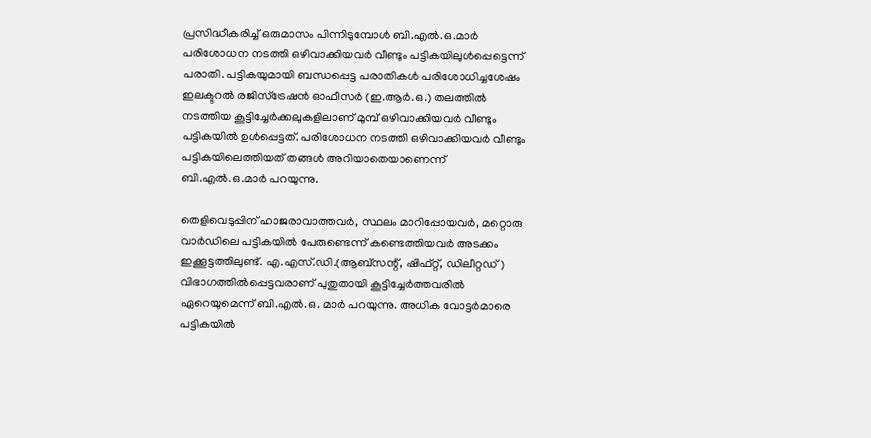പ്രസിദ്ധീകരിച്ച് ഒരുമാസം പിന്നിടുമ്പോൾ‌ ബി.എൽ.ഒ.മാർ പരിശോധന നടത്തി ഒഴിവാക്കിയവർ‌ വീണ്ടും പട്ടികയിലുൾപ്പെട്ടെന്ന് പരാതി. പട്ടികയുമായി ബന്ധപ്പെട്ട പരാതികൾ പരിശോധിച്ചശേഷം ഇലക്ടറൽ രജിസ്ട്രേഷൻ ഓഫീസർ (ഇ.ആർ.ഒ.) തലത്തിൽ നടത്തിയ കൂട്ടിച്ചേർക്കലുകളിലാണ് മുമ്പ് ഒഴിവാക്കിയവർ വീണ്ടും പട്ടികയിൽ ഉൾപ്പെട്ടത്. പരിശോധന നടത്തി ഒഴിവാക്കിയവർ വീണ്ടും പട്ടികയിലെത്തിയത് തങ്ങൾ അറിയാതെയാണെന്ന് ബി.എൽ.ഒ.മാർ പറയുന്നു.

തെളിവെടുപ്പിന് ഹാജരാവാത്തവർ, സ്ഥലം മാറിപ്പോയവർ, മറ്റൊരു വാർ‌ഡിലെ പട്ടികയിൽ പേരുണ്ടെന്ന് കണ്ടെത്തിയവർ അടക്കം ഇക്കൂട്ടത്തിലുണ്ട്. എ.എസ്.ഡി.(ആബ്സന്റ്, ഷിഫ്റ്റ്, ഡിലീറ്റഡ്) വിഭാഗത്തിൽപ്പെട്ടവരാണ് പുതുതായി കൂട്ടിച്ചേർത്തവരിൽ ഏറെയുമെന്ന് ബി.എൽ.ഒ. മാർ പറയുന്നു. അധിക വോട്ടർമാരെ പട്ടികയിൽ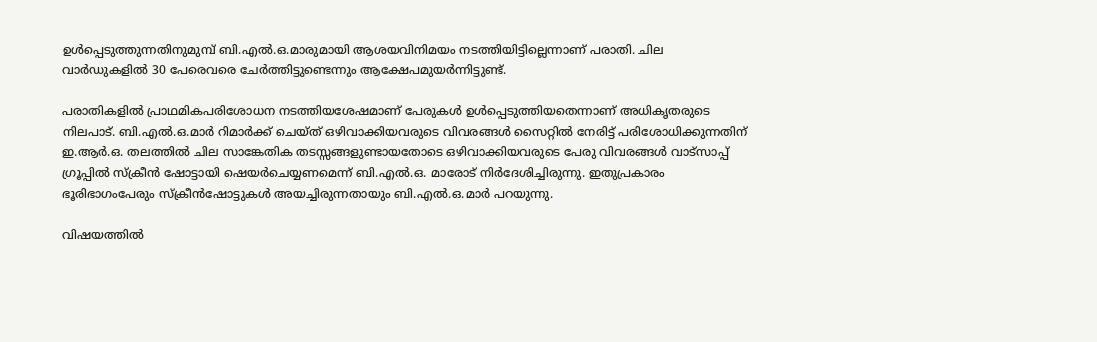ഉൾപ്പെടുത്തുന്നതിനുമുമ്പ് ബി.എൽ.ഒ.മാരുമായി ആശയവിനിമയം നടത്തിയിട്ടില്ലെന്നാണ് പരാതി. ചില വാർഡുകളിൽ 30 പേരെവരെ ചേർത്തിട്ടുണ്ടെന്നും ആക്ഷേപമുയർന്നിട്ടുണ്ട്.

പരാതികളിൽ പ്രാഥമികപരിശോധന നടത്തിയശേഷമാണ് പേരുകൾ ഉൾപ്പെടുത്തിയതെന്നാണ് അധികൃതരുടെ നിലപാട്. ബി.എൽ.ഒ.മാർ റിമാർക്ക് ചെയ്ത് ഒഴിവാക്കിയവരുടെ വിവരങ്ങൾ സൈറ്റിൽ നേരിട്ട് പരിശോധിക്കുന്നതിന് ഇ.ആർ.ഒ. തലത്തിൽ ചില സാങ്കേതിക തടസ്സങ്ങളുണ്ടായതോടെ ഒഴിവാക്കിയവരുടെ പേരു വിവരങ്ങൾ വാട്സാപ്പ് ഗ്രൂപ്പിൽ സ്‌ക്രീൻ ഷോട്ടായി ഷെയർചെയ്യണമെന്ന് ബി.എൽ.ഒ. മാരോട് നിർദേശിച്ചിരുന്നു. ഇതുപ്രകാരം ഭൂരിഭാഗംപേരും സ്‌ക്രീൻഷോട്ടുകൾ അയച്ചിരുന്നതായും ബി.എൽ.ഒ.മാർ പറയുന്നു.

വിഷയത്തിൽ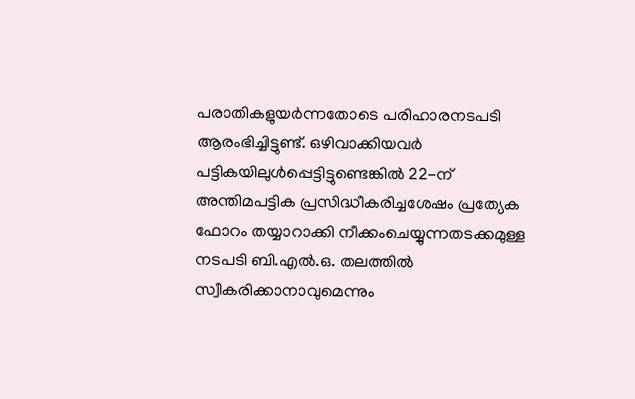പരാതികളുയർന്നതോടെ പരിഹാരനടപടി ആരംഭിച്ചിട്ടുണ്ട്. ഒഴിവാക്കിയവർ‌ പട്ടികയിലുൾപ്പെട്ടിട്ടുണ്ടെങ്കിൽ 22-ന് അന്തിമപട്ടിക പ്രസിദ്ധീകരിച്ചശേഷം പ്രത്യേക ഫോറം തയ്യാറാക്കി നീക്കംചെയ്യുന്നതടക്കമുള്ള നടപടി ബി.എൽ.ഒ. തലത്തിൽ സ്വീകരിക്കാനാവുമെന്നും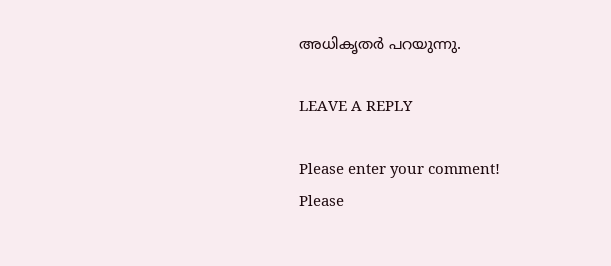അധികൃതർ പറയുന്നു.

LEAVE A REPLY

Please enter your comment!
Please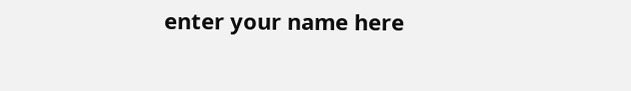enter your name here